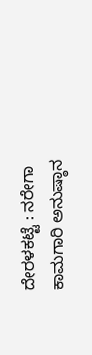ದೇರಳಕಟ್ಟೆ : ನರೇಗಾ ಕಾಮಗಾರಿ ಅನುಷ್ಠಾನ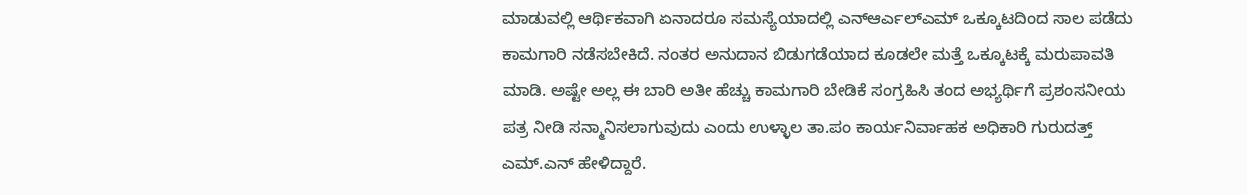ಮಾಡುವಲ್ಲಿ ಆರ್ಥಿಕವಾಗಿ ಏನಾದರೂ ಸಮಸ್ಯೆಯಾದಲ್ಲಿ ಎನ್ಆರ್ಎಲ್ಎಮ್ ಒಕ್ಕೂಟದಿಂದ ಸಾಲ ಪಡೆದು ಕಾಮಗಾರಿ ನಡೆಸಬೇಕಿದೆ. ನಂತರ ಅನುದಾನ ಬಿಡುಗಡೆಯಾದ ಕೂಡಲೇ ಮತ್ತೆ ಒಕ್ಕೂಟಕ್ಕೆ ಮರುಪಾವತಿ ಮಾಡಿ. ಅಷ್ಟೇ ಅಲ್ಲ ಈ ಬಾರಿ ಅತೀ ಹೆಚ್ಚು ಕಾಮಗಾರಿ ಬೇಡಿಕೆ ಸಂಗ್ರಹಿಸಿ ತಂದ ಅಭ್ಯರ್ಥಿಗೆ ಪ್ರಶಂಸನೀಯ ಪತ್ರ ನೀಡಿ ಸನ್ಮಾನಿಸಲಾಗುವುದು ಎಂದು ಉಳ್ಳಾಲ ತಾ.ಪಂ ಕಾರ್ಯನಿರ್ವಾಹಕ ಅಧಿಕಾರಿ ಗುರುದತ್ತ್ ಎಮ್.ಎನ್ ಹೇಳಿದ್ದಾರೆ.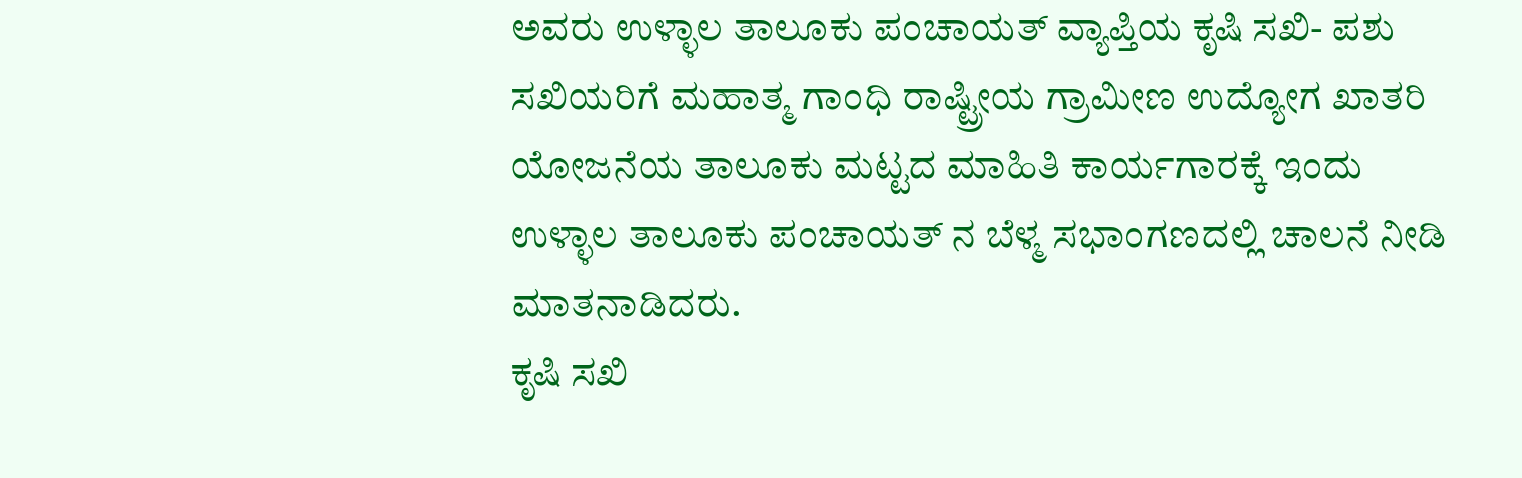ಅವರು ಉಳ್ಳಾಲ ತಾಲೂಕು ಪಂಚಾಯತ್ ವ್ಯಾಪ್ತಿಯ ಕೃಷಿ ಸಖಿ- ಪಶು ಸಖಿಯರಿಗೆ ಮಹಾತ್ಮ ಗಾಂಧಿ ರಾಷ್ಟ್ರೀಯ ಗ್ರಾಮೀಣ ಉದ್ಯೋಗ ಖಾತರಿ ಯೋಜನೆಯ ತಾಲೂಕು ಮಟ್ಟದ ಮಾಹಿತಿ ಕಾರ್ಯಗಾರಕ್ಕೆ ಇಂದು ಉಳ್ಳಾಲ ತಾಲೂಕು ಪಂಚಾಯತ್ ನ ಬೆಳ್ಮ ಸಭಾಂಗಣದಲ್ಲಿ ಚಾಲನೆ ನೀಡಿ ಮಾತನಾಡಿದರು.
ಕೃಷಿ ಸಖಿ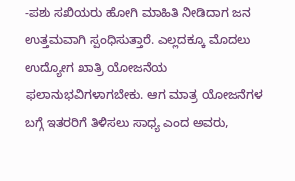-ಪಶು ಸಖಿಯರು ಹೋಗಿ ಮಾಹಿತಿ ನೀಡಿದಾಗ ಜನ ಉತ್ತಮವಾಗಿ ಸ್ಪಂಧಿಸುತ್ತಾರೆ. ಎಲ್ಲದಕ್ಕೂ ಮೊದಲು ಉದ್ಯೋಗ ಖಾತ್ರಿ ಯೋಜನೆಯ ಫಲಾನುಭವಿಗಳಾಗಬೇಕು. ಆಗ ಮಾತ್ರ ಯೋಜನೆಗಳ ಬಗ್ಗೆ ಇತರರಿಗೆ ತಿಳಿಸಲು ಸಾಧ್ಯ ಎಂದ ಅವರು,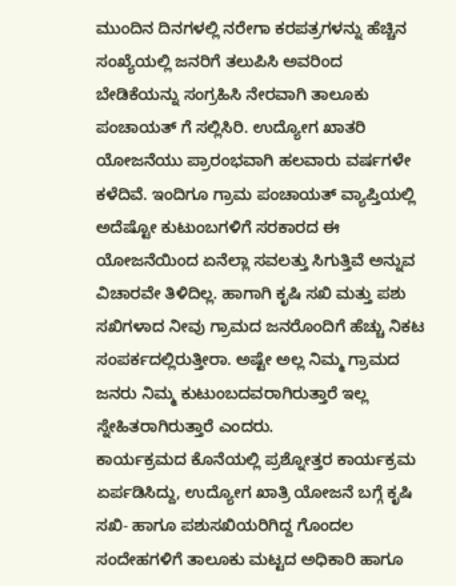ಮುಂದಿನ ದಿನಗಳಲ್ಲಿ ನರೇಗಾ ಕರಪತ್ರಗಳನ್ನು ಹೆಚ್ಚಿನ ಸಂಖ್ಯೆಯಲ್ಲಿ ಜನರಿಗೆ ತಲುಪಿಸಿ ಅವರಿಂದ ಬೇಡಿಕೆಯನ್ನು ಸಂಗ್ರಹಿಸಿ ನೇರವಾಗಿ ತಾಲೂಕು ಪಂಚಾಯತ್ ಗೆ ಸಲ್ಲಿಸಿರಿ. ಉದ್ಯೋಗ ಖಾತರಿ ಯೋಜನೆಯು ಪ್ರಾರಂಭವಾಗಿ ಹಲವಾರು ವರ್ಷಗಳೇ ಕಳೆದಿವೆ. ಇಂದಿಗೂ ಗ್ರಾಮ ಪಂಚಾಯತ್ ವ್ಯಾಪ್ತಿಯಲ್ಲಿ ಅದೆಷ್ಟೋ ಕುಟುಂಬಗಳಿಗೆ ಸರಕಾರದ ಈ ಯೋಜನೆಯಿಂದ ಏನೆಲ್ಲಾ ಸವಲತ್ತು ಸಿಗುತ್ತಿವೆ ಅನ್ನುವ ವಿಚಾರವೇ ತಿಳಿದಿಲ್ಲ. ಹಾಗಾಗಿ ಕೃಷಿ ಸಖಿ ಮತ್ತು ಪಶು ಸಖಿಗಳಾದ ನೀವು ಗ್ರಾಮದ ಜನರೊಂದಿಗೆ ಹೆಚ್ಚು ನಿಕಟ ಸಂಪರ್ಕದಲ್ಲಿರುತ್ತೀರಾ. ಅಷ್ಟೇ ಅಲ್ಲ ನಿಮ್ಮ ಗ್ರಾಮದ ಜನರು ನಿಮ್ಮ ಕುಟುಂಬದವರಾಗಿರುತ್ತಾರೆ ಇಲ್ಲ ಸ್ನೇಹಿತರಾಗಿರುತ್ತಾರೆ ಎಂದರು.
ಕಾರ್ಯಕ್ರಮದ ಕೊನೆಯಲ್ಲಿ ಪ್ರಶ್ನೋತ್ತರ ಕಾರ್ಯಕ್ರಮ ಏರ್ಪಡಿಸಿದ್ದು, ಉದ್ಯೋಗ ಖಾತ್ರಿ ಯೋಜನೆ ಬಗ್ಗೆ ಕೃಷಿ ಸಖಿ- ಹಾಗೂ ಪಶುಸಖಿಯರಿಗಿದ್ದ ಗೊಂದಲ ಸಂದೇಹಗಳಿಗೆ ತಾಲೂಕು ಮಟ್ಟದ ಅಧಿಕಾರಿ ಹಾಗೂ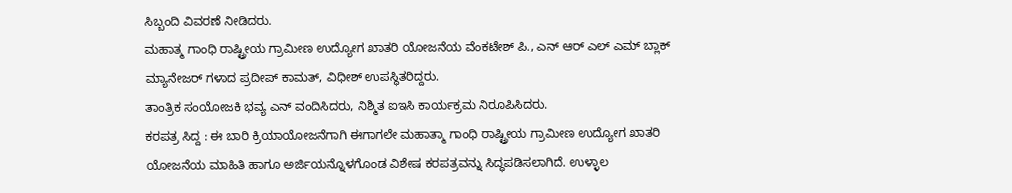ಸಿಬ್ಬಂದಿ ವಿವರಣೆ ನೀಡಿದರು.
ಮಹಾತ್ಮ ಗಾಂಧಿ ರಾಷ್ಟ್ರೀಯ ಗ್ರಾಮೀಣ ಉದ್ಯೋಗ ಖಾತರಿ ಯೋಜನೆಯ ವೆಂಕಟೇಶ್ ಪಿ., ಎನ್ ಆರ್ ಎಲ್ ಎಮ್ ಬ್ಲಾಕ್ ಮ್ಯಾನೇಜರ್ ಗಳಾದ ಪ್ರದೀಪ್ ಕಾಮತ್, ವಿಧೀಶ್ ಉಪಸ್ಥಿತರಿದ್ದರು.
ತಾಂತ್ರಿಕ ಸಂಯೋಜಕಿ ಭವ್ಯ ಎನ್ ವಂದಿಸಿದರು, ನಿಶ್ಮಿತ ಐಇಸಿ ಕಾರ್ಯಕ್ರಮ ನಿರೂಪಿಸಿದರು.
ಕರಪತ್ರ ಸಿದ್ದ : ಈ ಬಾರಿ ಕ್ರಿಯಾಯೋಜನೆಗಾಗಿ ಈಗಾಗಲೇ ಮಹಾತ್ಮಾ ಗಾಂಧಿ ರಾಷ್ಟ್ರೀಯ ಗ್ರಾಮೀಣ ಉದ್ಯೋಗ ಖಾತರಿ ಯೋಜನೆಯ ಮಾಹಿತಿ ಹಾಗೂ ಅರ್ಜಿಯನ್ನೊಳಗೊಂಡ ವಿಶೇಷ ಕರಪತ್ರವನ್ನು ಸಿದ್ಧಪಡಿಸಲಾಗಿದೆ. ಉಳ್ಳಾಲ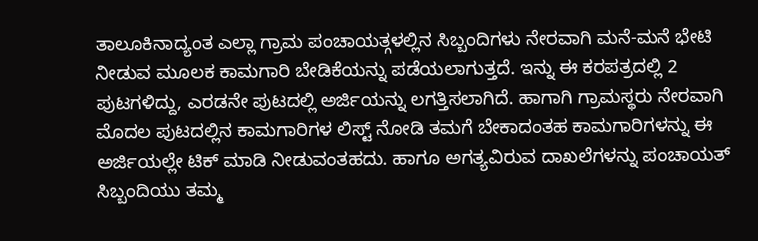ತಾಲೂಕಿನಾದ್ಯಂತ ಎಲ್ಲಾ ಗ್ರಾಮ ಪಂಚಾಯತ್ಗಳಲ್ಲಿನ ಸಿಬ್ಬಂದಿಗಳು ನೇರವಾಗಿ ಮನೆ-ಮನೆ ಭೇಟಿ ನೀಡುವ ಮೂಲಕ ಕಾಮಗಾರಿ ಬೇಡಿಕೆಯನ್ನು ಪಡೆಯಲಾಗುತ್ತದೆ. ಇನ್ನು ಈ ಕರಪತ್ರದಲ್ಲಿ 2 ಪುಟಗಳಿದ್ದು, ಎರಡನೇ ಪುಟದಲ್ಲಿ ಅರ್ಜಿಯನ್ನು ಲಗತ್ತಿಸಲಾಗಿದೆ. ಹಾಗಾಗಿ ಗ್ರಾಮಸ್ಥರು ನೇರವಾಗಿ ಮೊದಲ ಪುಟದಲ್ಲಿನ ಕಾಮಗಾರಿಗಳ ಲಿಸ್ಟ್ ನೋಡಿ ತಮಗೆ ಬೇಕಾದಂತಹ ಕಾಮಗಾರಿಗಳನ್ನು ಈ ಅರ್ಜಿಯಲ್ಲೇ ಟಿಕ್ ಮಾಡಿ ನೀಡುವಂತಹದು. ಹಾಗೂ ಅಗತ್ಯವಿರುವ ದಾಖಲೆಗಳನ್ನು ಪಂಚಾಯತ್ ಸಿಬ್ಬಂದಿಯು ತಮ್ಮ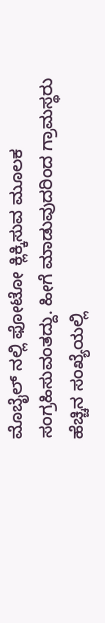ಮೊಬೈಲ್ ನಲ್ಲಿ ಫೋಟೋ ಕ್ಲಿಕ್ಕಿಸುವ ಮೂಲಕ ಸಂಗ್ರಹಿಸುವಂತದ್ದು. ಹೀಗೆ ಮಾಡುವುದರಿಂದ ಗ್ರಾಮಸ್ಥರು ಹೆಚ್ಚಿನ ಸಂಖ್ಯೆಯಲ್ಲಿ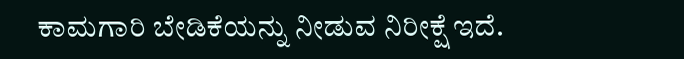ಕಾಮಗಾರಿ ಬೇಡಿಕೆಯನ್ನು ನೀಡುವ ನಿರೀಕ್ಷೆ ಇದೆ.